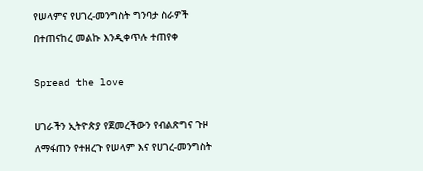የሠላምና የሀገረ-መንግስት ግንባታ ስራዎች በተጠናከረ መልኩ እንዲቀጥሉ ተጠየቀ

Spread the love

ሀገራችን ኢትዮጵያ የጀመረችውን የብልጽግና ጉዞ ለማፋጠን የተዘረጉ የሠላም እና የሀገረ-መንግስት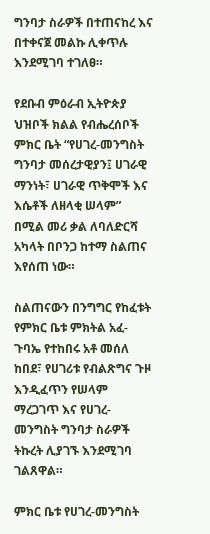ግንባታ ስራዎች በተጠናከረ እና በተቀናጀ መልኩ ሊቀጥሉ እንደሚገባ ተገለፀ።

የደቡብ ምዕራብ ኢትዮጵያ ህዝቦች ክልል የብሔረሰቦች ምክር ቤት “የሀገረ-መንግስት ግንባታ መሰረታዊያን፤ ሀገራዊ ማንነት፣ ሀገራዊ ጥቅሞች እና እሴቶች ለዘላቂ ሠላም” በሚል መሪ ቃል ለባለድርሻ አካላት በቦንጋ ከተማ ስልጠና እየሰጠ ነው።

ስልጠናውን በንግግር የከፈቱት የምክር ቤቱ ምክትል አፈ-ጉባኤ የተከበሩ አቶ መሰለ ከበደ፣ የሀገሪቱ የብልጽግና ጉዞ እንዲፈጥን የሠላም ማረጋገጥ እና የሀገረ-መንግስት ግንባታ ስራዎች ትኩረት ሊያገኙ እንደሚገባ ገልጸዋል።

ምክር ቤቱ የሀገረ-መንግስት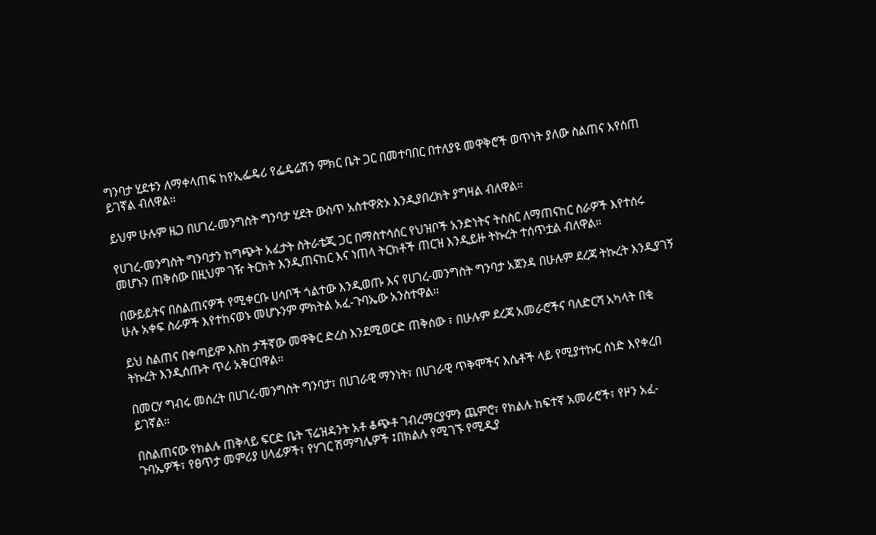ግንባታ ሂደቱን ለማቀላጠፍ ከየኢፌዴሪ የፌዴሬሽን ምክር ቤት ጋር በመተባበር በተለያዩ መዋቅሮች ወጥነት ያለው ስልጠና እየሰጠ ይገኛል ብለዋል።

ይህም ሁሉም ዜጋ በሀገረ-መንግስት ግንባታ ሂደት ውስጥ አስተዋጽኦ እንዲያበረክት ያግዛል ብለዋል።

የሀገረ-መንግስት ግንባታን ከግጭት አፈታት ስትራቴጂ ጋር በማስተሳሰር የህዝቦች አንድነትና ትስስር ለማጠናከር ስራዎች እየተሰሩ መሆኑን ጠቅሰው በዚህም ገዥ ትርክት እንዲጠናከር እና ነጠላ ትርክቶች ጠርዝ እንዲይዙ ትኩረት ተሰጥቷል ብለዋል።

በውይይትና በስልጠናዎች የሚቀርቡ ሀሳቦች ጎልተው እንዲወጡ እና የሀገረ-መንግስት ግንባታ አጀንዳ በሁሉም ደረጃ ትኩረት እንዲያገኝ ሁሉ አቀፍ ስራዎች እየተከናወኑ መሆኑንም ምክትል አፈ-ጉባኤው አንስተዋል።

ይህ ስልጠና በቀጣይም እስከ ታችኛው መዋቅር ድረስ እንደሚወርድ ጠቅሰው ፣ በሁሉም ደረጃ አመራሮችና ባለድርሻ አካላት በቂ ትኩረት እንዲሰጡት ጥሪ አቅርበዋል።

በመርሃ ግብሩ መሰረት በሀገረ-መንግስት ግንባታ፣ በሀገራዊ ማንነት፣ በሀገራዊ ጥቅሞችና እሴቶች ላይ የሚያተኩር ሰነድ እየቀረበ ይገኛል።

በስልጠናው የክልሉ ጠቅላይ ፍርድ ቤት ፕሬዝዳንት አቶ ቆጭቶ ገብረማርያምን ጨምሮ፣ የክልሉ ከፍተኛ አመራሮች፣ የዞን አፈ-ጉባኤዎች፣ የፀጥታ መምሪያ ሀላፊዎች፣ የሃገር ሽማግሌዎች ፤በክልሉ የሚገኙ የሚዲያ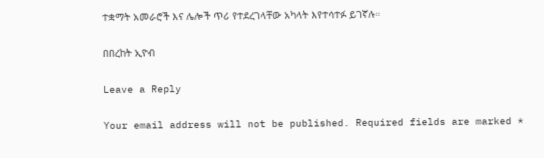ተቋማት አመራሮች እና ሌሎች ጥሪ የተደረገላቸው አካላት እየተሳተፉ ይገኛሉ።

በበረከት ኢዮብ

Leave a Reply

Your email address will not be published. Required fields are marked *